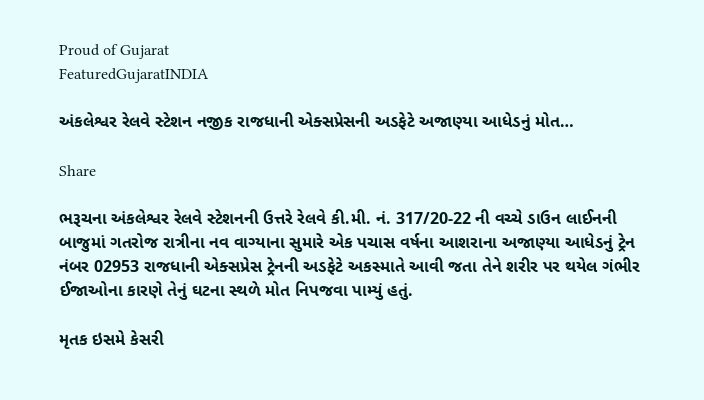Proud of Gujarat
FeaturedGujaratINDIA

અંકલેશ્વર રેલવે સ્ટેશન નજીક રાજધાની એક્સપ્રેસની અડફેટે અજાણ્યા આધેડનું મોત…

Share

ભરૂચના અંકલેશ્વર રેલવે સ્ટેશનની ઉત્તરે રેલવે કી.મી. નં. 317/20-22 ની વચ્ચે ડાઉન લાઈનની બાજુમાં ગતરોજ રાત્રીના નવ વાગ્યાના સુમારે એક પચાસ વર્ષના આશરાના અજાણ્યા આધેડનું ટ્રેન નંબર 02953 રાજધાની એક્સપ્રેસ ટ્રેનની અડફેટે અકસ્માતે આવી જતા તેને શરીર પર થયેલ ગંભીર ઈજાઓના કારણે તેનું ઘટના સ્થળે મોત નિપજવા પામ્યું હતું.

મૃતક ઇસમે કેસરી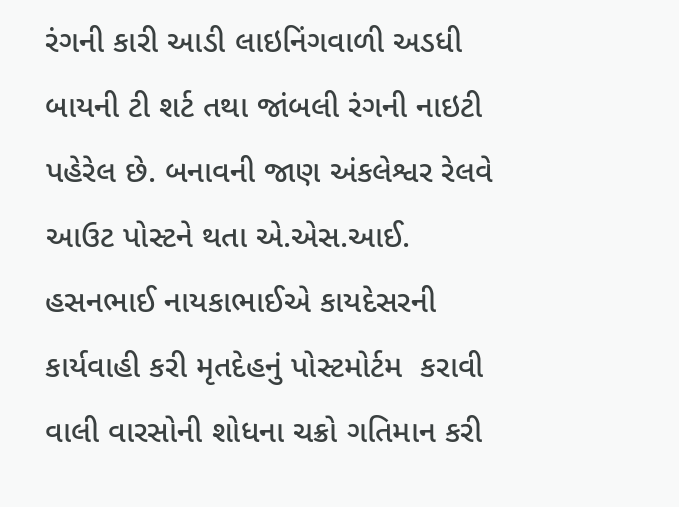રંગની કારી આડી લાઇનિંગવાળી અડધી બાયની ટી શર્ટ તથા જાંબલી રંગની નાઇટી પહેરેલ છે. બનાવની જાણ અંકલેશ્વર રેલવે આઉટ પોસ્ટને થતા એ.એસ.આઈ. હસનભાઈ નાયકાભાઈએ કાયદેસરની કાર્યવાહી કરી મૃતદેહનું પોસ્ટમોર્ટમ  કરાવી વાલી વારસોની શોધના ચક્રો ગતિમાન કરી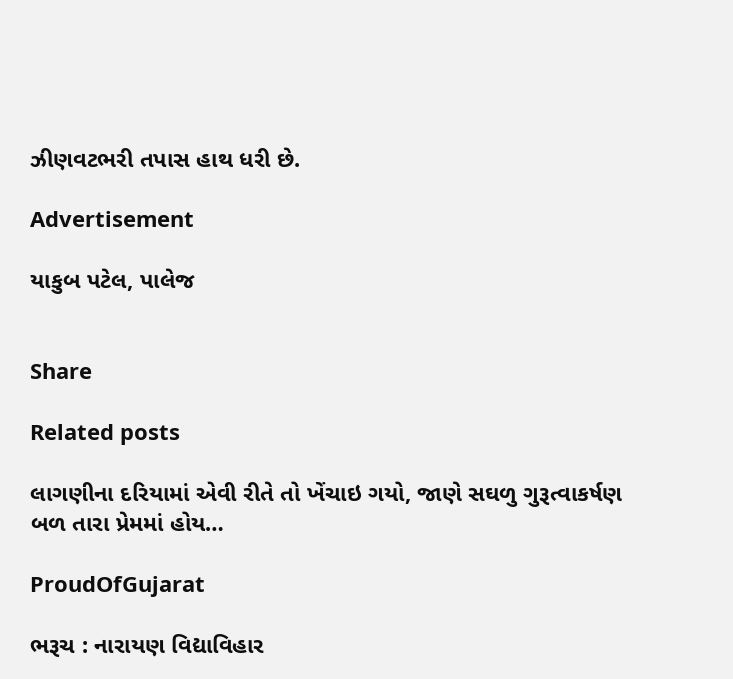ઝીણવટભરી તપાસ હાથ ધરી છે.

Advertisement

યાકુબ પટેલ, પાલેજ


Share

Related posts

લાગણીના દરિયામાં એવી રીતે તો ખેંચાઇ ગયો, જાણે સઘળુ ગુરૂત્વાકર્ષણ બળ તારા પ્રેમમાં હોય…

ProudOfGujarat

ભરૂચ : નારાયણ વિદ્યાવિહાર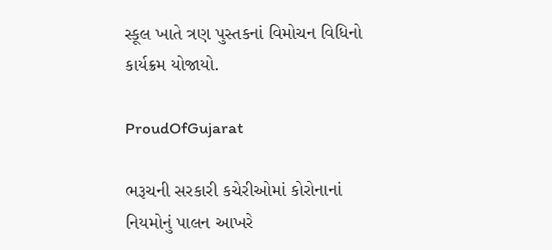સ્કૂલ ખાતે ત્રણ પુસ્તકનાં વિમોચન વિધિનો કાર્યક્રમ યોજાયો.

ProudOfGujarat

ભરૂચની સરકારી કચેરીઓમાં કોરોનાનાં નિયમોનું પાલન આખરે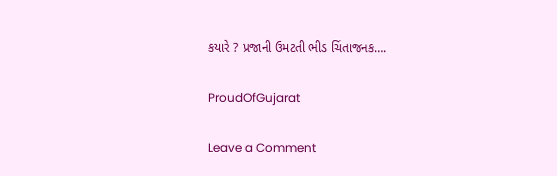કયારે ? પ્રજાની ઉમટતી ભીડ ચિંતાજનક….

ProudOfGujarat

Leave a Comment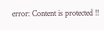error: Content is protected !!